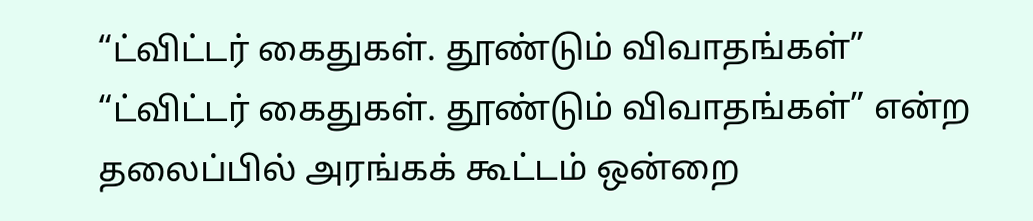“ட்விட்டர் கைதுகள். தூண்டும் விவாதங்கள்”
“ட்விட்டர் கைதுகள். தூண்டும் விவாதங்கள்” என்ற தலைப்பில் அரங்கக் கூட்டம் ஒன்றை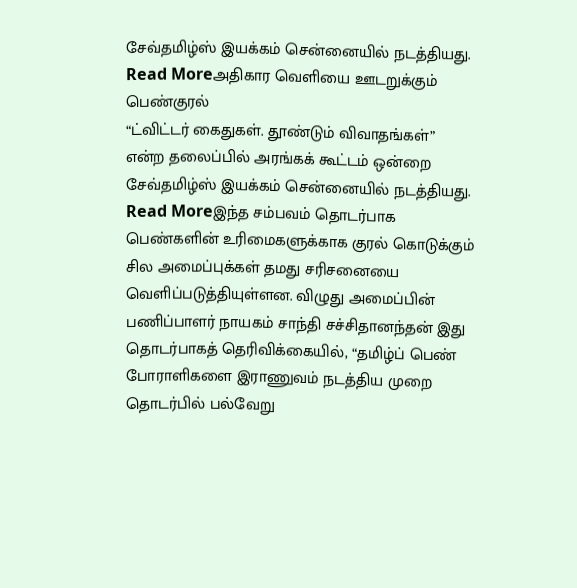சேவ்தமிழ்ஸ் இயக்கம் சென்னையில் நடத்தியது.
Read Moreஅதிகார வெளியை ஊடறுக்கும் பெண்குரல்
“ட்விட்டர் கைதுகள். தூண்டும் விவாதங்கள்” என்ற தலைப்பில் அரங்கக் கூட்டம் ஒன்றை சேவ்தமிழ்ஸ் இயக்கம் சென்னையில் நடத்தியது.
Read Moreஇந்த சம்பவம் தொடர்பாக பெண்களின் உரிமைகளுக்காக குரல் கொடுக்கும் சில அமைப்புக்கள் தமது சரிசனையை வெளிப்படுத்தியுள்ளன. விழுது அமைப்பின் பணிப்பாளர் நாயகம் சாந்தி சச்சிதானந்தன் இது தொடர்பாகத் தெரிவிக்கையில், “தமிழ்ப் பெண் போராளிகளை இராணுவம் நடத்திய முறை தொடர்பில் பல்வேறு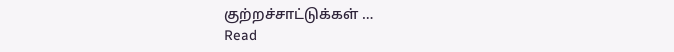குற்றச்சாட்டுக்கள் …
Read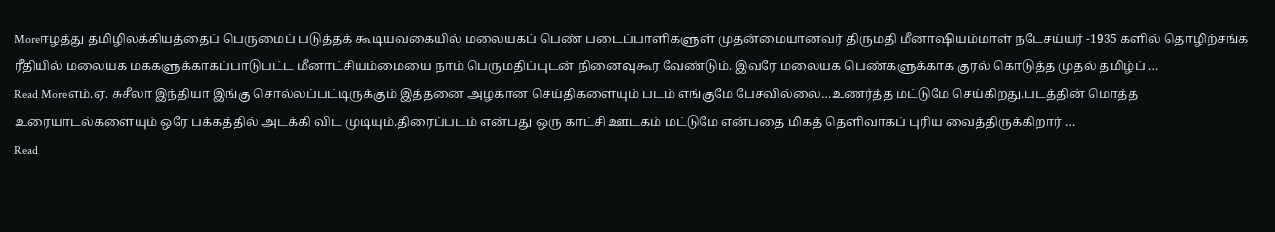Moreஈழத்து தமிழிலக்கியத்தைப் பெருமைப் படுத்தக் கூடியவகையில் மலையகப் பெண் படைப்பாளிகளுள் முதன்மையானவர் திருமதி மீனாஷியம்மாள் நடேசய்யர் -1935 களில் தொழிற்சங்க ரீதியில் மலையக மககளுக்காகப்பாடுபட்ட மீனாட்சியம்மையை நாம் பெருமதிப்புடன் நினைவுகூர வேண்டும். இவரே மலையக பெண்களுக்காக குரல் கொடுத்த முதல் தமிழ்ப் …
Read Moreஎம்.ஏ. சுசீலா இந்தியா இங்கு சொல்லப்பட்டிருக்கும் இத்தனை அழகான செய்திகளையும் படம் எங்குமே பேசவில்லை…உணர்த்த மட்டுமே செய்கிறது.படத்தின் மொத்த உரையாடல்களையும் ஒரே பக்கத்தில் அடக்கி விட முடியும்.திரைப்படம் என்பது ஒரு காட்சி ஊடகம் மட்டுமே என்பதை மிகத் தெளிவாகப் புரிய வைத்திருக்கிறார் …
Read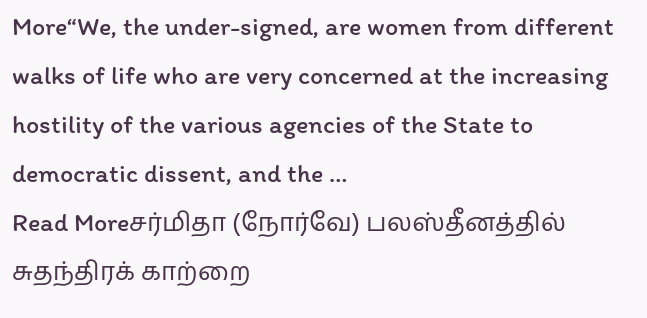More“We, the under-signed, are women from different walks of life who are very concerned at the increasing hostility of the various agencies of the State to democratic dissent, and the …
Read Moreசர்மிதா (நோர்வே) பலஸ்தீனத்தில் சுதந்திரக் காற்றை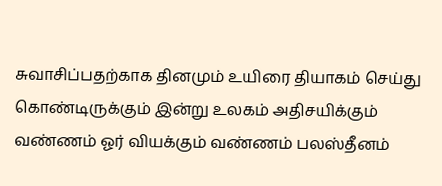சுவாசிப்பதற்காக தினமும் உயிரை தியாகம் செய்து கொண்டிருக்கும் இன்று உலகம் அதிசயிக்கும் வண்ணம் ஓர் வியக்கும் வண்ணம் பலஸ்தீனம்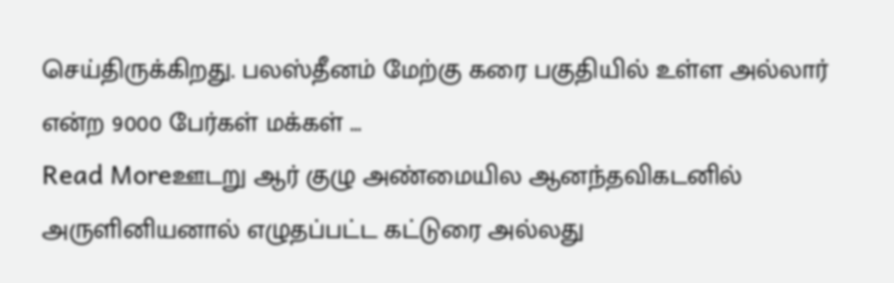செய்திருக்கிறது. பலஸ்தீனம் மேற்கு கரை பகுதியில் உள்ள அல்லார் என்ற 9000 பேர்கள் மக்கள் …
Read Moreஊடறு ஆர் குழு அண்மையில ஆனந்தவிகடனில் அருளினியனால் எழுதப்பட்ட கட்டுரை அல்லது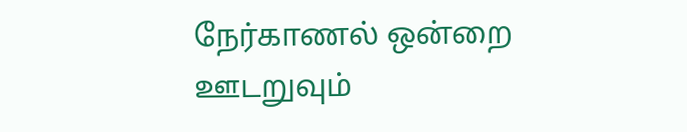நேர்காணல் ஒன்றை ஊடறுவும்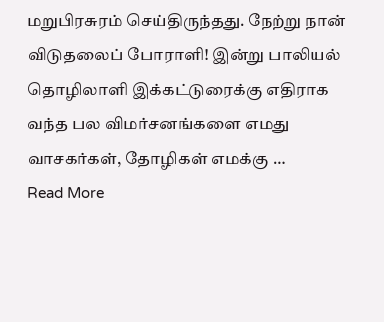மறுபிரசுரம் செய்திருந்தது. நேற்று நான் விடுதலைப் போராளி! இன்று பாலியல் தொழிலாளி இக்கட்டுரைக்கு எதிராக வந்த பல விமர்சனங்களை எமது வாசகர்கள், தோழிகள் எமக்கு …
Read More